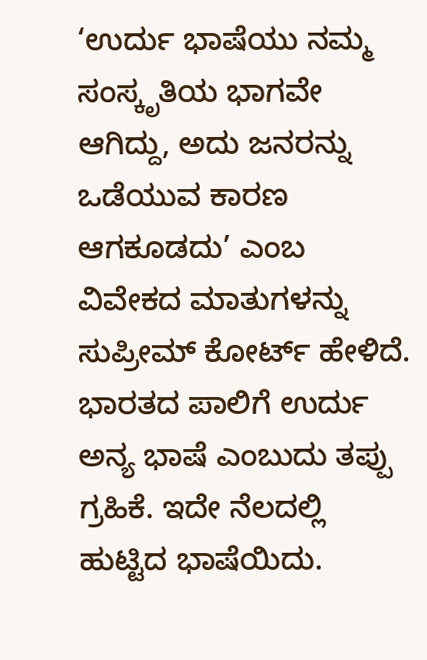‘ಉರ್ದು ಭಾಷೆಯು ನಮ್ಮ ಸಂಸ್ಕೃತಿಯ ಭಾಗವೇ ಆಗಿದ್ದು, ಅದು ಜನರನ್ನು ಒಡೆಯುವ ಕಾರಣ ಆಗಕೂಡದು’ ಎಂಬ ವಿವೇಕದ ಮಾತುಗಳನ್ನು ಸುಪ್ರೀಮ್ ಕೋರ್ಟ್ ಹೇಳಿದೆ. ಭಾರತದ ಪಾಲಿಗೆ ಉರ್ದು ಅನ್ಯ ಭಾಷೆ ಎಂಬುದು ತಪ್ಪು ಗ್ರಹಿಕೆ. ಇದೇ ನೆಲದಲ್ಲಿ ಹುಟ್ಟಿದ ಭಾಷೆಯಿದು.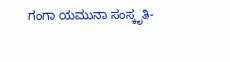ಗಂಗಾ ಯಮುನಾ ಸಂಸ್ಕೃತಿ-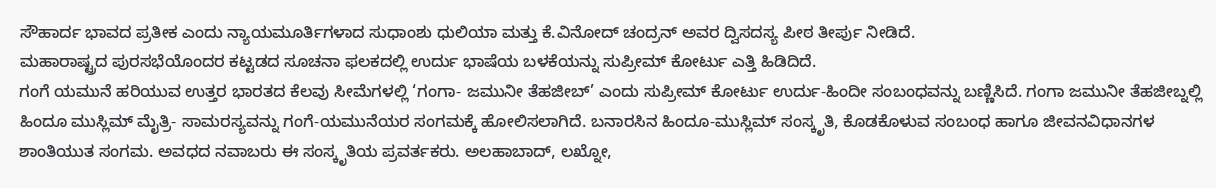ಸೌಹಾರ್ದ ಭಾವದ ಪ್ರತೀಕ ಎಂದು ನ್ಯಾಯಮೂರ್ತಿಗಳಾದ ಸುಧಾಂಶು ಧುಲಿಯಾ ಮತ್ತು ಕೆ.ವಿನೋದ್ ಚಂದ್ರನ್ ಅವರ ದ್ವಿಸದಸ್ಯ ಪೀಠ ತೀರ್ಪು ನೀಡಿದೆ.
ಮಹಾರಾಷ್ಟ್ರದ ಪುರಸಭೆಯೊಂದರ ಕಟ್ಟಡದ ಸೂಚನಾ ಫಲಕದಲ್ಲಿ ಉರ್ದು ಭಾಷೆಯ ಬಳಕೆಯನ್ನು ಸುಪ್ರೀಮ್ ಕೋರ್ಟು ಎತ್ತಿ ಹಿಡಿದಿದೆ.
ಗಂಗೆ ಯಮುನೆ ಹರಿಯುವ ಉತ್ತರ ಭಾರತದ ಕೆಲವು ಸೀಮೆಗಳಲ್ಲಿ ‘ಗಂಗಾ- ಜಮುನೀ ತೆಹಜೀಬ್’ ಎಂದು ಸುಪ್ರೀಮ್ ಕೋರ್ಟು ಉರ್ದು-ಹಿಂದೀ ಸಂಬಂಧವನ್ನು ಬಣ್ಣಿಸಿದೆ. ಗಂಗಾ ಜಮುನೀ ತೆಹಜೀಬ್ನಲ್ಲಿ ಹಿಂದೂ ಮುಸ್ಲಿಮ್ ಮೈತ್ರಿ- ಸಾಮರಸ್ಯವನ್ನು ಗಂಗೆ-ಯಮುನೆಯರ ಸಂಗಮಕ್ಕೆ ಹೋಲಿಸಲಾಗಿದೆ. ಬನಾರಸಿನ ಹಿಂದೂ-ಮುಸ್ಲಿಮ್ ಸಂಸ್ಕೃತಿ, ಕೊಡಕೊಳುವ ಸಂಬಂಧ ಹಾಗೂ ಜೀವನವಿಧಾನಗಳ ಶಾಂತಿಯುತ ಸಂಗಮ. ಅವಧದ ನವಾಬರು ಈ ಸಂಸ್ಕೃತಿಯ ಪ್ರವರ್ತಕರು. ಅಲಹಾಬಾದ್, ಲಖ್ನೋ,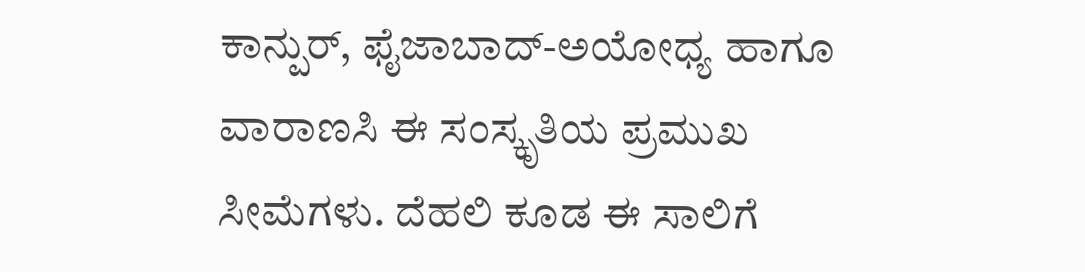ಕಾನ್ಪುರ್, ಫೈಜಾಬಾದ್-ಅಯೋಧ್ಯ ಹಾಗೂ ವಾರಾಣಸಿ ಈ ಸಂಸ್ಕೃತಿಯ ಪ್ರಮುಖ ಸೀಮೆಗಳು. ದೆಹಲಿ ಕೂಡ ಈ ಸಾಲಿಗೆ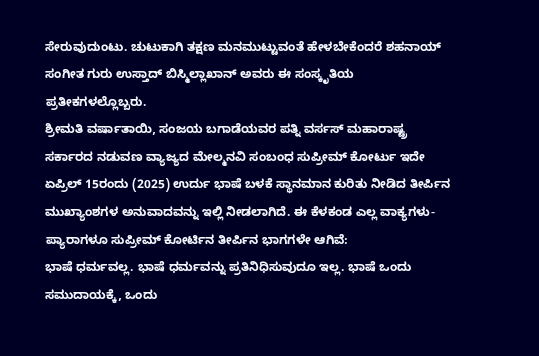ಸೇರುವುದುಂಟು. ಚುಟುಕಾಗಿ ತಕ್ಷಣ ಮನಮುಟ್ಟುವಂತೆ ಹೇಳಬೇಕೆಂದರೆ ಶಹನಾಯ್ ಸಂಗೀತ ಗುರು ಉಸ್ತಾದ್ ಬಿಸ್ಮಿಲ್ಲಾಖಾನ್ ಅವರು ಈ ಸಂಸ್ಕೃತಿಯ ಪ್ರತೀಕಗಳಲ್ಲೊಬ್ಬರು.
ಶ್ರೀಮತಿ ವರ್ಷಾತಾಯಿ, ಸಂಜಯ ಬಗಾಡೆಯವರ ಪತ್ನಿ ವರ್ಸಸ್ ಮಹಾರಾಷ್ಟ್ರ ಸರ್ಕಾರದ ನಡುವಣ ವ್ಯಾಜ್ಯದ ಮೇಲ್ಮನವಿ ಸಂಬಂಧ ಸುಪ್ರೀಮ್ ಕೋರ್ಟು ಇದೇ ಏಪ್ರಿಲ್ 15ರಂದು (2025) ಉರ್ದು ಭಾಷೆ ಬಳಕೆ ಸ್ಥಾನಮಾನ ಕುರಿತು ನೀಡಿದ ತೀರ್ಪಿನ ಮುಖ್ಯಾಂಶಗಳ ಅನುವಾದವನ್ನು ಇಲ್ಲಿ ನೀಡಲಾಗಿದೆ. ಈ ಕೆಳಕಂಡ ಎಲ್ಲ ವಾಕ್ಯಗಳು-ಪ್ಯಾರಾಗಳೂ ಸುಪ್ರೀಮ್ ಕೋರ್ಟಿನ ತೀರ್ಪಿನ ಭಾಗಗಳೇ ಆಗಿವೆ:
ಭಾಷೆ ಧರ್ಮವಲ್ಲ. ಭಾಷೆ ಧರ್ಮವನ್ನು ಪ್ರತಿನಿಧಿಸುವುದೂ ಇಲ್ಲ. ಭಾಷೆ ಒಂದು ಸಮುದಾಯಕ್ಕೆ, ಒಂದು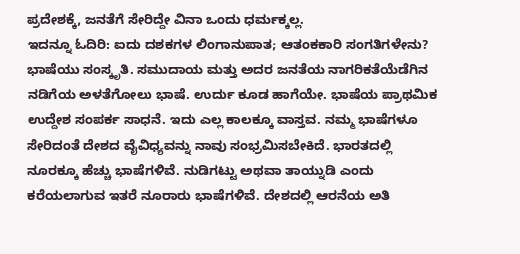ಪ್ರದೇಶಕ್ಕೆ, ಜನತೆಗೆ ಸೇರಿದ್ದೇ ವಿನಾ ಒಂದು ಧರ್ಮಕ್ಕಲ್ಲ.
ಇದನ್ನೂ ಓದಿರಿ: ಐದು ದಶಕಗಳ ಲಿಂಗಾನುಪಾತ; ಆತಂಕಕಾರಿ ಸಂಗತಿಗಳೇನು?
ಭಾಷೆಯು ಸಂಸ್ಕೃತಿ. ಸಮುದಾಯ ಮತ್ತು ಅದರ ಜನತೆಯ ನಾಗರಿಕತೆಯೆಡೆಗಿನ ನಡಿಗೆಯ ಅಳತೆಗೋಲು ಭಾಷೆ. ಉರ್ದು ಕೂಡ ಹಾಗೆಯೇ. ಭಾಷೆಯ ಪ್ರಾಥಮಿಕ ಉದ್ದೇಶ ಸಂಪರ್ಕ ಸಾಧನೆ. ಇದು ಎಲ್ಲ ಕಾಲಕ್ಕೂ ವಾಸ್ತವ. ನಮ್ಮ ಭಾಷೆಗಳೂ ಸೇರಿದಂತೆ ದೇಶದ ವೈವಿಧ್ಯವನ್ನು ನಾವು ಸಂಭ್ರಮಿಸಬೇಕಿದೆ. ಭಾರತದಲ್ಲಿ ನೂರಕ್ಕೂ ಹೆಚ್ಚು ಭಾಷೆಗಳಿವೆ. ನುಡಿಗಟ್ಟು ಅಥವಾ ತಾಯ್ನುಡಿ ಎಂದು ಕರೆಯಲಾಗುವ ಇತರೆ ನೂರಾರು ಭಾಷೆಗಳಿವೆ. ದೇಶದಲ್ಲಿ ಆರನೆಯ ಅತಿ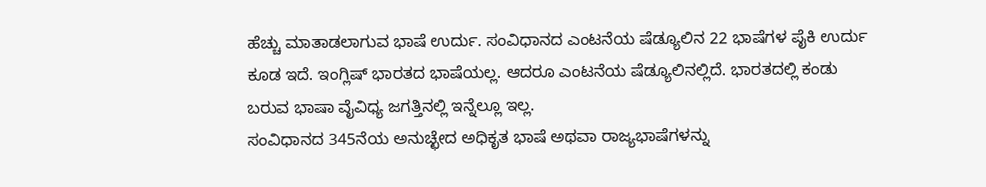ಹೆಚ್ಚು ಮಾತಾಡಲಾಗುವ ಭಾಷೆ ಉರ್ದು. ಸಂವಿಧಾನದ ಎಂಟನೆಯ ಷೆಡ್ಯೂಲಿನ 22 ಭಾಷೆಗಳ ಪೈಕಿ ಉರ್ದು ಕೂಡ ಇದೆ. ಇಂಗ್ಲಿಷ್ ಭಾರತದ ಭಾಷೆಯಲ್ಲ. ಆದರೂ ಎಂಟನೆಯ ಷೆಡ್ಯೂಲಿನಲ್ಲಿದೆ. ಭಾರತದಲ್ಲಿ ಕಂಡು ಬರುವ ಭಾಷಾ ವೈವಿಧ್ಯ ಜಗತ್ತಿನಲ್ಲಿ ಇನ್ನೆಲ್ಲೂ ಇಲ್ಲ.
ಸಂವಿಧಾನದ 345ನೆಯ ಅನುಚ್ಛೇದ ಅಧಿಕೃತ ಭಾಷೆ ಅಥವಾ ರಾಜ್ಯಭಾಷೆಗಳನ್ನು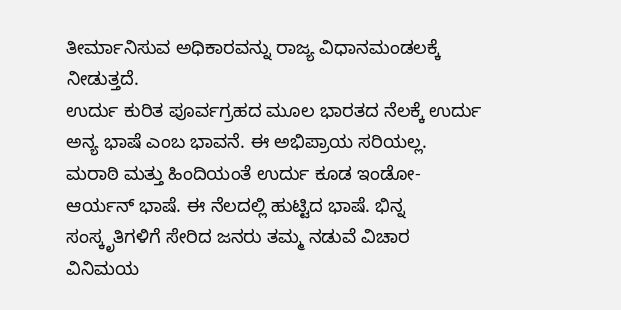ತೀರ್ಮಾನಿಸುವ ಅಧಿಕಾರವನ್ನು ರಾಜ್ಯ ವಿಧಾನಮಂಡಲಕ್ಕೆ ನೀಡುತ್ತದೆ.
ಉರ್ದು ಕುರಿತ ಪೂರ್ವಗ್ರಹದ ಮೂಲ ಭಾರತದ ನೆಲಕ್ಕೆ ಉರ್ದು ಅನ್ಯ ಭಾಷೆ ಎಂಬ ಭಾವನೆ. ಈ ಅಭಿಪ್ರಾಯ ಸರಿಯಲ್ಲ. ಮರಾಠಿ ಮತ್ತು ಹಿಂದಿಯಂತೆ ಉರ್ದು ಕೂಡ ಇಂಡೋ-ಆರ್ಯನ್ ಭಾಷೆ. ಈ ನೆಲದಲ್ಲಿ ಹುಟ್ಟಿದ ಭಾಷೆ. ಭಿನ್ನ ಸಂಸ್ಕೃತಿಗಳಿಗೆ ಸೇರಿದ ಜನರು ತಮ್ಮ ನಡುವೆ ವಿಚಾರ ವಿನಿಮಯ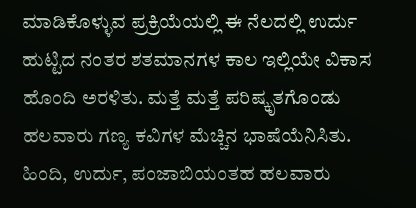ಮಾಡಿಕೊಳ್ಳುವ ಪ್ರಕ್ರಿಯೆಯಲ್ಲಿ ಈ ನೆಲದಲ್ಲಿ ಉರ್ದು ಹುಟ್ಟಿದ ನಂತರ ಶತಮಾನಗಳ ಕಾಲ ಇಲ್ಲಿಯೇ ವಿಕಾಸ ಹೊಂದಿ ಅರಳಿತು. ಮತ್ತೆ ಮತ್ತೆ ಪರಿಷ್ಕೃತಗೊಂಡು ಹಲವಾರು ಗಣ್ಯ ಕವಿಗಳ ಮೆಚ್ಚಿನ ಭಾಷೆಯೆನಿಸಿತು.
ಹಿಂದಿ, ಉರ್ದು, ಪಂಜಾಬಿಯಂತಹ ಹಲವಾರು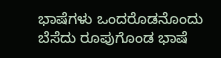ಭಾಷೆಗಳು ಒಂದರೊಡನೊಂದು ಬೆಸೆದು ರೂಪುಗೊಂಡ ಭಾಷೆ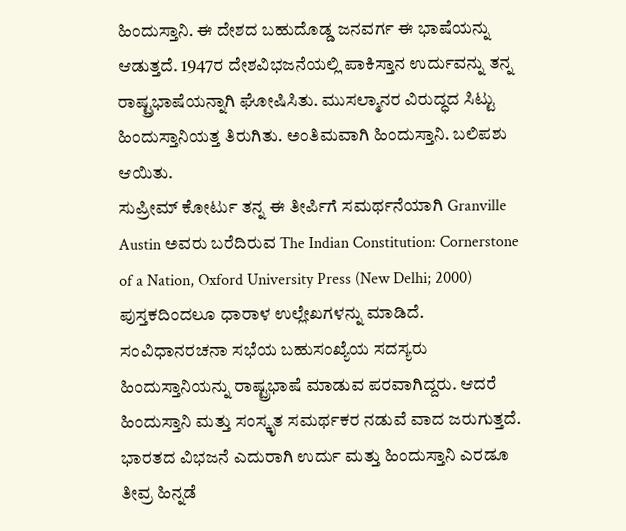ಹಿಂದುಸ್ತಾನಿ. ಈ ದೇಶದ ಬಹುದೊಡ್ಡ ಜನವರ್ಗ ಈ ಭಾಷೆಯನ್ನು ಆಡುತ್ತದೆ. 1947ರ ದೇಶವಿಭಜನೆಯಲ್ಲಿ ಪಾಕಿಸ್ತಾನ ಉರ್ದುವನ್ನು ತನ್ನ ರಾಷ್ಟ್ರಭಾಷೆಯನ್ನಾಗಿ ಘೋಷಿಸಿತು. ಮುಸಲ್ಮಾನರ ವಿರುದ್ಧದ ಸಿಟ್ಟು ಹಿಂದುಸ್ತಾನಿಯತ್ತ ತಿರುಗಿತು. ಅಂತಿಮವಾಗಿ ಹಿಂದುಸ್ತಾನಿ. ಬಲಿಪಶು ಆಯಿತು.
ಸುಪ್ರೀಮ್ ಕೋರ್ಟು ತನ್ನ ಈ ತೀರ್ಪಿಗೆ ಸಮರ್ಥನೆಯಾಗಿ Granville Austin ಅವರು ಬರೆದಿರುವ The Indian Constitution: Cornerstone of a Nation, Oxford University Press (New Delhi; 2000) ಪುಸ್ತಕದಿಂದಲೂ ಧಾರಾಳ ಉಲ್ಲೇಖಗಳನ್ನು ಮಾಡಿದೆ.
ಸಂವಿಧಾನರಚನಾ ಸಭೆಯ ಬಹುಸಂಖ್ಯೆಯ ಸದಸ್ಯರು ಹಿಂದುಸ್ತಾನಿಯನ್ನು ರಾಷ್ಟ್ರಭಾಷೆ ಮಾಡುವ ಪರವಾಗಿದ್ದರು. ಆದರೆ ಹಿಂದುಸ್ತಾನಿ ಮತ್ತು ಸಂಸ್ಕೃತ ಸಮರ್ಥಕರ ನಡುವೆ ವಾದ ಜರುಗುತ್ತದೆ. ಭಾರತದ ವಿಭಜನೆ ಎದುರಾಗಿ ಉರ್ದು ಮತ್ತು ಹಿಂದುಸ್ತಾನಿ ಎರಡೂ ತೀವ್ರ ಹಿನ್ನಡೆ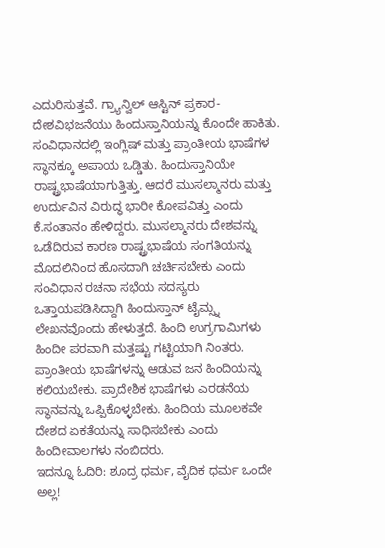ಎದುರಿಸುತ್ತವೆ. ಗ್ರ್ಯಾನ್ವಿಲ್ ಆಸ್ಟಿನ್ ಪ್ರಕಾರ- ದೇಶವಿಭಜನೆಯು ಹಿಂದುಸ್ತಾನಿಯನ್ನು ಕೊಂದೇ ಹಾಕಿತು. ಸಂವಿಧಾನದಲ್ಲಿ ಇಂಗ್ಲಿಷ್ ಮತ್ತು ಪ್ರಾಂತೀಯ ಭಾಷೆಗಳ ಸ್ಥಾನಕ್ಕೂ ಅಪಾಯ ಒಡ್ಡಿತು. ಹಿಂದುಸ್ತಾನಿಯೇ ರಾಷ್ಟ್ರಭಾಷೆಯಾಗುತ್ತಿತ್ತು. ಆದರೆ ಮುಸಲ್ಮಾನರು ಮತ್ತು ಉರ್ದುವಿನ ವಿರುದ್ಧ ಭಾರೀ ಕೋಪವಿತ್ತು ಎಂದು ಕೆ.ಸಂತಾನಂ ಹೇಳಿದ್ದರು. ಮುಸಲ್ಮಾನರು ದೇಶವನ್ನು ಒಡೆದಿರುವ ಕಾರಣ ರಾಷ್ಟ್ರಭಾಷೆಯ ಸಂಗತಿಯನ್ನು ಮೊದಲಿನಿಂದ ಹೊಸದಾಗಿ ಚರ್ಚಿಸಬೇಕು ಎಂದು ಸಂವಿಧಾನ ರಚನಾ ಸಭೆಯ ಸದಸ್ಯರು ಒತ್ತಾಯಪಡಿಸಿದ್ದಾಗಿ ಹಿಂದುಸ್ತಾನ್ ಟೈಮ್ಸ್ನ ಲೇಖನವೊಂದು ಹೇಳುತ್ತದೆ. ಹಿಂದಿ ಉಗ್ರಗಾಮಿಗಳು ಹಿಂದೀ ಪರವಾಗಿ ಮತ್ತಷ್ಟು ಗಟ್ಟಿಯಾಗಿ ನಿಂತರು. ಪ್ರಾಂತೀಯ ಭಾಷೆಗಳನ್ನು ಆಡುವ ಜನ ಹಿಂದಿಯನ್ನು ಕಲಿಯಬೇಕು. ಪ್ರಾದೇಶಿಕ ಭಾಷೆಗಳು ಎರಡನೆಯ ಸ್ಥಾನವನ್ನು ಒಪ್ಪಿಕೊಳ್ಳಬೇಕು. ಹಿಂದಿಯ ಮೂಲಕವೇ ದೇಶದ ಏಕತೆಯನ್ನು ಸಾಧಿಸಬೇಕು ಎಂದು ಹಿಂದೀವಾಲಗಳು ನಂಬಿದರು.
ಇದನ್ನೂ ಓದಿರಿ: ಶೂದ್ರ ಧರ್ಮ, ವೈದಿಕ ಧರ್ಮ ಒಂದೇ ಅಲ್ಲ!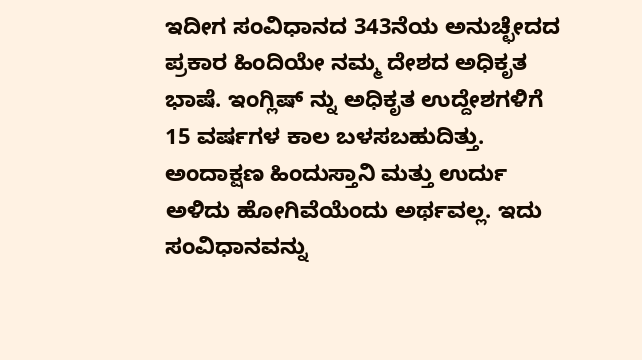ಇದೀಗ ಸಂವಿಧಾನದ 343ನೆಯ ಅನುಚ್ಛೇದದ ಪ್ರಕಾರ ಹಿಂದಿಯೇ ನಮ್ಮ ದೇಶದ ಅಧಿಕೃತ ಭಾಷೆ. ಇಂಗ್ಲಿಷ್ ನ್ನು ಅಧಿಕೃತ ಉದ್ದೇಶಗಳಿಗೆ 15 ವರ್ಷಗಳ ಕಾಲ ಬಳಸಬಹುದಿತ್ತು. ಅಂದಾಕ್ಷಣ ಹಿಂದುಸ್ತಾನಿ ಮತ್ತು ಉರ್ದು ಅಳಿದು ಹೋಗಿವೆಯೆಂದು ಅರ್ಥವಲ್ಲ. ಇದು ಸಂವಿಧಾನವನ್ನು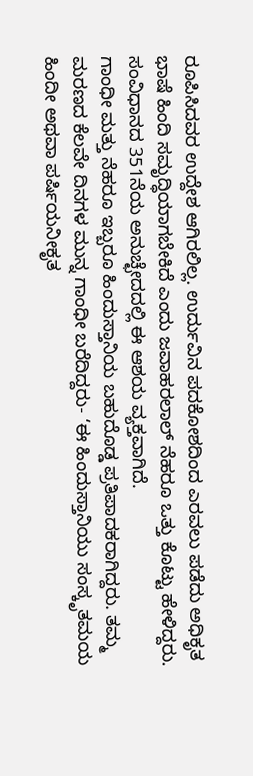ರೂಪಿಸಿದವರ ಉದ್ದೇಶ ಆಗಿರಲಿಲ್ಲ. ಉರ್ದುವಿನ ಪದಕೋಶದಿಂದ ಎರವಲು ಪಡೆದು ಅಧಿಕೃತ ಭಾಷೆ ಹಿಂದಿ ಸಮೃದ್ಧಿಯಾಗಬೇಕಿದೆ ಎಂದು ಜವಾಹರಲಾಲ್ ನೆಹರೂ ಒತ್ತು ಕೊಟ್ಟು ಹೇಳಿದ್ದರು. ಸಂವಿಧಾನದ 351ನೆಯ ಅನುಚ್ಛೇದದಲ್ಲಿ ಈ ಆಶಯ ವ್ಯಕ್ತವಾಗಿದೆ.
ಗಾಂಧೀ ಮತ್ತು ನೆಹರೂ ಇಬ್ಬರೂ ಹಿಂದುಸ್ತಾನಿಯ ಬಹುದೊಡ್ಡ ಪ್ರತಿಪಾದಕರಾಗಿದ್ದರು. ತಮ್ಮ ಮರಣದ ಕೆಲವೇ ದಿನಗಳ ಮುನ್ನ ಗಾಂಧೀ ಬರೆದಿದ್ದರು- ‘ಈ ಹಿಂದುಸ್ತಾನಿಯು ಸಂಸ್ಕೃತಮಯ ಹಿಂದೀ ಅಥವಾ ಪರ್ಷಿಯನೀಕೃತ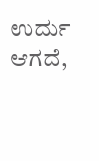ಉರ್ದು ಆಗದೆ,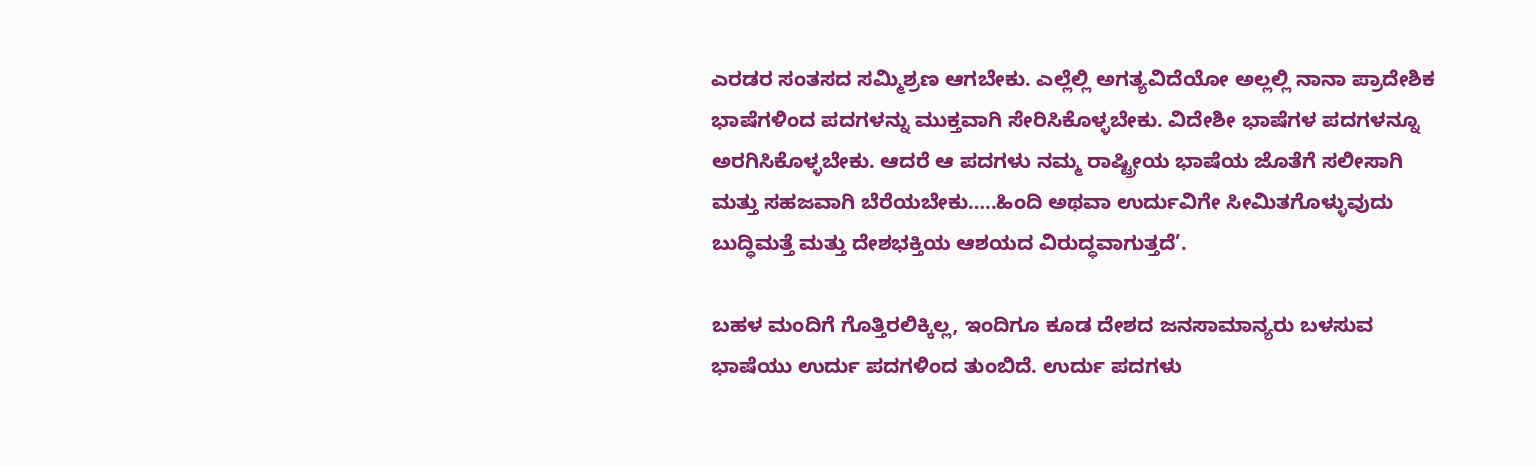ಎರಡರ ಸಂತಸದ ಸಮ್ಮಿಶ್ರಣ ಆಗಬೇಕು. ಎಲ್ಲೆಲ್ಲಿ ಅಗತ್ಯವಿದೆಯೋ ಅಲ್ಲಲ್ಲಿ ನಾನಾ ಪ್ರಾದೇಶಿಕ ಭಾಷೆಗಳಿಂದ ಪದಗಳನ್ನು ಮುಕ್ತವಾಗಿ ಸೇರಿಸಿಕೊಳ್ಳಬೇಕು. ವಿದೇಶೀ ಭಾಷೆಗಳ ಪದಗಳನ್ನೂ ಅರಗಿಸಿಕೊಳ್ಳಬೇಕು. ಆದರೆ ಆ ಪದಗಳು ನಮ್ಮ ರಾಷ್ಟ್ರೀಯ ಭಾಷೆಯ ಜೊತೆಗೆ ಸಲೀಸಾಗಿ ಮತ್ತು ಸಹಜವಾಗಿ ಬೆರೆಯಬೇಕು…..ಹಿಂದಿ ಅಥವಾ ಉರ್ದುವಿಗೇ ಸೀಮಿತಗೊಳ್ಳುವುದು ಬುದ್ಧಿಮತ್ತೆ ಮತ್ತು ದೇಶಭಕ್ತಿಯ ಆಶಯದ ವಿರುದ್ಧವಾಗುತ್ತದೆ’.

ಬಹಳ ಮಂದಿಗೆ ಗೊತ್ತಿರಲಿಕ್ಕಿಲ್ಲ, ಇಂದಿಗೂ ಕೂಡ ದೇಶದ ಜನಸಾಮಾನ್ಯರು ಬಳಸುವ ಭಾಷೆಯು ಉರ್ದು ಪದಗಳಿಂದ ತುಂಬಿದೆ. ಉರ್ದು ಪದಗಳು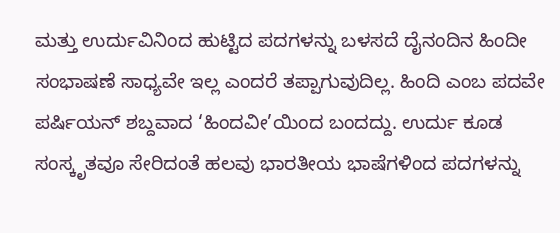ಮತ್ತು ಉರ್ದುವಿನಿಂದ ಹುಟ್ಟಿದ ಪದಗಳನ್ನು ಬಳಸದೆ ದೈನಂದಿನ ಹಿಂದೀ ಸಂಭಾಷಣೆ ಸಾಧ್ಯವೇ ಇಲ್ಲ ಎಂದರೆ ತಪ್ಪಾಗುವುದಿಲ್ಲ. ಹಿಂದಿ ಎಂಬ ಪದವೇ ಪರ್ಷಿಯನ್ ಶಬ್ದವಾದ ‘ಹಿಂದವೀ’ಯಿಂದ ಬಂದದ್ದು. ಉರ್ದು ಕೂಡ ಸಂಸ್ಕೃತವೂ ಸೇರಿದಂತೆ ಹಲವು ಭಾರತೀಯ ಭಾಷೆಗಳಿಂದ ಪದಗಳನ್ನು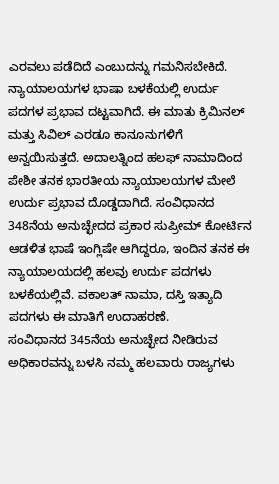ಎರವಲು ಪಡೆದಿದೆ ಎಂಬುದನ್ನು ಗಮನಿಸಬೇಕಿದೆ.
ನ್ಯಾಯಾಲಯಗಳ ಭಾಷಾ ಬಳಕೆಯಲ್ಲಿ ಉರ್ದು ಪದಗಳ ಪ್ರಭಾವ ದಟ್ಟವಾಗಿದೆ. ಈ ಮಾತು ಕ್ರಿಮಿನಲ್ ಮತ್ತು ಸಿವಿಲ್ ಎರಡೂ ಕಾನೂನುಗಳಿಗೆ ಅನ್ವಯಿಸುತ್ತದೆ. ಅದಾಲತ್ನಿಂದ ಹಲಫ್ ನಾಮಾದಿಂದ ಪೇಶೀ ತನಕ ಭಾರತೀಯ ನ್ಯಾಯಾಲಯಗಳ ಮೇಲೆ ಉರ್ದು ಪ್ರಭಾವ ದೊಡ್ಡದಾಗಿದೆ. ಸಂವಿಧಾನದ 348ನೆಯ ಅನುಚ್ಛೇದದ ಪ್ರಕಾರ ಸುಪ್ರೀಮ್ ಕೋರ್ಟಿನ ಆಡಳಿತ ಭಾಷೆ ಇಂಗ್ಲಿಷೇ ಆಗಿದ್ದರೂ, ಇಂದಿನ ತನಕ ಈ ನ್ಯಾಯಾಲಯದಲ್ಲಿ ಹಲವು ಉರ್ದು ಪದಗಳು ಬಳಕೆಯಲ್ಲಿವೆ. ವಕಾಲತ್ ನಾಮಾ, ದಸ್ತಿ ಇತ್ಯಾದಿ ಪದಗಳು ಈ ಮಾತಿಗೆ ಉದಾಹರಣೆ.
ಸಂವಿಧಾನದ 345ನೆಯ ಅನುಚ್ಛೇದ ನೀಡಿರುವ ಅಧಿಕಾರವನ್ನು ಬಳಸಿ ನಮ್ಮ ಹಲವಾರು ರಾಜ್ಯಗಳು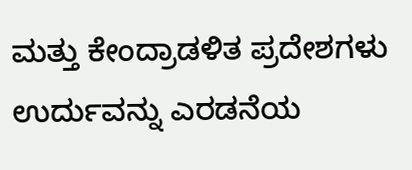ಮತ್ತು ಕೇಂದ್ರಾಡಳಿತ ಪ್ರದೇಶಗಳು ಉರ್ದುವನ್ನು ಎರಡನೆಯ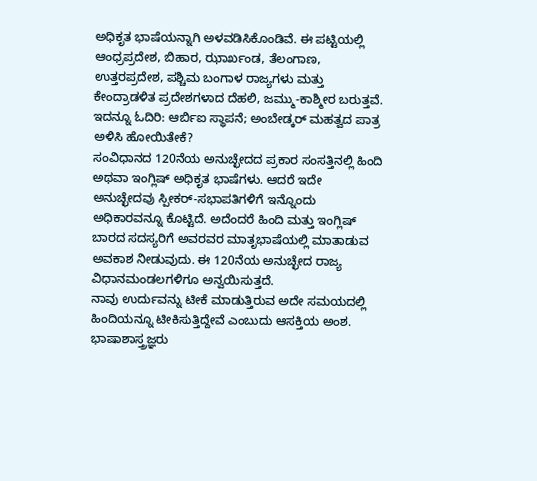ಅಧಿಕೃತ ಭಾಷೆಯನ್ನಾಗಿ ಅಳವಡಿಸಿಕೊಂಡಿವೆ. ಈ ಪಟ್ಟಿಯಲ್ಲಿ ಆಂಧ್ರಪ್ರದೇಶ, ಬಿಹಾರ, ಝಾರ್ಖಂಡ, ತೆಲಂಗಾಣ, ಉತ್ತರಪ್ರದೇಶ, ಪಶ್ಚಿಮ ಬಂಗಾಳ ರಾಜ್ಯಗಳು ಮತ್ತು ಕೇಂದ್ರಾಡಳಿತ ಪ್ರದೇಶಗಳಾದ ದೆಹಲಿ, ಜಮ್ಮು-ಕಾಶ್ಮೀರ ಬರುತ್ತವೆ.
ಇದನ್ನೂ ಓದಿರಿ: ಆರ್ಬಿಐ ಸ್ಥಾಪನೆ; ಅಂಬೇಡ್ಕರ್ ಮಹತ್ವದ ಪಾತ್ರ ಅಳಿಸಿ ಹೋಯಿತೇಕೆ?
ಸಂವಿಧಾನದ 120ನೆಯ ಅನುಚ್ಛೇದದ ಪ್ರಕಾರ ಸಂಸತ್ತಿನಲ್ಲಿ ಹಿಂದಿ ಅಥವಾ ಇಂಗ್ಲಿಷ್ ಅಧಿಕೃತ ಭಾಷೆಗಳು. ಆದರೆ ಇದೇ ಅನುಚ್ಛೇದವು ಸ್ಪೀಕರ್-ಸಭಾಪತಿಗಳಿಗೆ ಇನ್ನೊಂದು ಅಧಿಕಾರವನ್ನೂ ಕೊಟ್ಟಿದೆ. ಅದೆಂದರೆ ಹಿಂದಿ ಮತ್ತು ಇಂಗ್ಲಿಷ್ ಬಾರದ ಸದಸ್ಯರಿಗೆ ಅವರವರ ಮಾತೃಭಾಷೆಯಲ್ಲಿ ಮಾತಾಡುವ ಅವಕಾಶ ನೀಡುವುದು. ಈ 120ನೆಯ ಅನುಚ್ಛೇದ ರಾಜ್ಯ ವಿಧಾನಮಂಡಲಗಳಿಗೂ ಅನ್ವಯಿಸುತ್ತದೆ.
ನಾವು ಉರ್ದುವನ್ನು ಟೀಕೆ ಮಾಡುತ್ತಿರುವ ಅದೇ ಸಮಯದಲ್ಲಿ ಹಿಂದಿಯನ್ನೂ ಟೀಕಿಸುತ್ತಿದ್ದೇವೆ ಎಂಬುದು ಆಸಕ್ತಿಯ ಅಂಶ. ಭಾಷಾಶಾಸ್ತ್ರಜ್ಞರು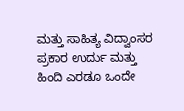ಮತ್ತು ಸಾಹಿತ್ಯ ವಿದ್ವಾಂಸರ ಪ್ರಕಾರ ಉರ್ದು ಮತ್ತು ಹಿಂದಿ ಎರಡೂ ಒಂದೇ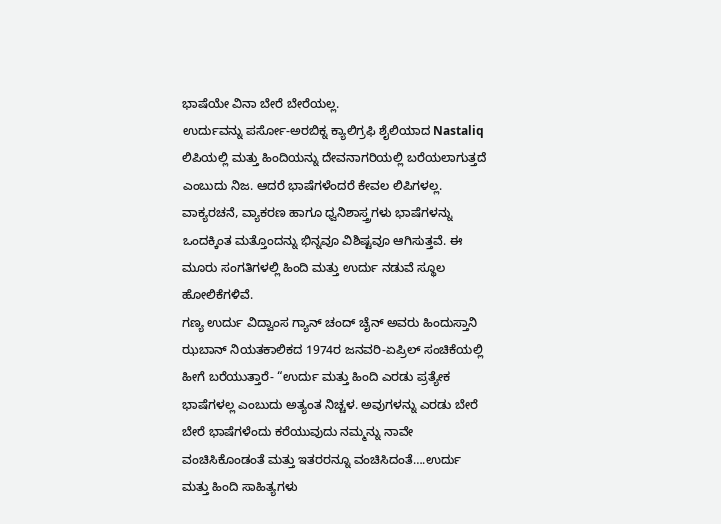ಭಾಷೆಯೇ ವಿನಾ ಬೇರೆ ಬೇರೆಯಲ್ಲ.
ಉರ್ದುವನ್ನು ಪರ್ಸೋ-ಅರಬಿಕ್ನ ಕ್ಯಾಲಿಗ್ರಫಿ ಶೈಲಿಯಾದ Nastaliq ಲಿಪಿಯಲ್ಲಿ ಮತ್ತು ಹಿಂದಿಯನ್ನು ದೇವನಾಗರಿಯಲ್ಲಿ ಬರೆಯಲಾಗುತ್ತದೆ ಎಂಬುದು ನಿಜ. ಆದರೆ ಭಾಷೆಗಳೆಂದರೆ ಕೇವಲ ಲಿಪಿಗಳಲ್ಲ. ವಾಕ್ಯರಚನೆ, ವ್ಯಾಕರಣ ಹಾಗೂ ಧ್ವನಿಶಾಸ್ತ್ರಗಳು ಭಾಷೆಗಳನ್ನು ಒಂದಕ್ಕಿಂತ ಮತ್ತೊಂದನ್ನು ಭಿನ್ನವೂ ವಿಶಿಷ್ಟವೂ ಆಗಿಸುತ್ತವೆ. ಈ ಮೂರು ಸಂಗತಿಗಳಲ್ಲಿ ಹಿಂದಿ ಮತ್ತು ಉರ್ದು ನಡುವೆ ಸ್ಥೂಲ ಹೋಲಿಕೆಗಳಿವೆ.
ಗಣ್ಯ ಉರ್ದು ವಿದ್ವಾಂಸ ಗ್ಯಾನ್ ಚಂದ್ ಚೈನ್ ಅವರು ಹಿಂದುಸ್ತಾನಿ ಝಬಾನ್ ನಿಯತಕಾಲಿಕದ 1974ರ ಜನವರಿ-ಏಪ್ರಿಲ್ ಸಂಚಿಕೆಯಲ್ಲಿ ಹೀಗೆ ಬರೆಯುತ್ತಾರೆ- “ಉರ್ದು ಮತ್ತು ಹಿಂದಿ ಎರಡು ಪ್ರತ್ಯೇಕ ಭಾಷೆಗಳಲ್ಲ ಎಂಬುದು ಅತ್ಯಂತ ನಿಚ್ಚಳ. ಅವುಗಳನ್ನು ಎರಡು ಬೇರೆ ಬೇರೆ ಭಾಷೆಗಳೆಂದು ಕರೆಯುವುದು ನಮ್ಮನ್ನು ನಾವೇ ವಂಚಿಸಿಕೊಂಡಂತೆ ಮತ್ತು ಇತರರನ್ನೂ ವಂಚಿಸಿದಂತೆ….ಉರ್ದು ಮತ್ತು ಹಿಂದಿ ಸಾಹಿತ್ಯಗಳು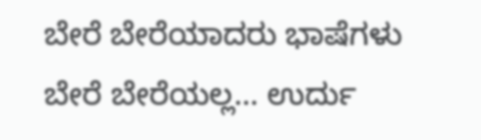ಬೇರೆ ಬೇರೆಯಾದರು ಭಾಷೆಗಳು ಬೇರೆ ಬೇರೆಯಲ್ಲ… ಉರ್ದು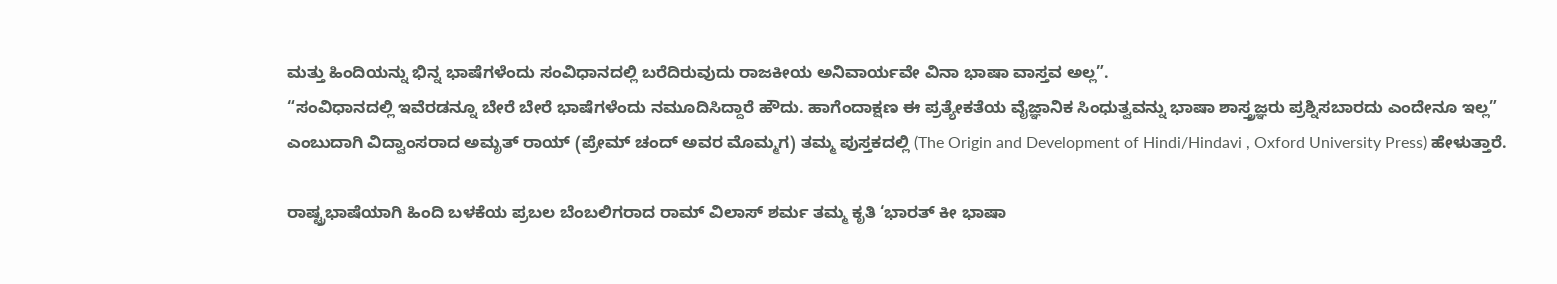ಮತ್ತು ಹಿಂದಿಯನ್ನು ಭಿನ್ನ ಭಾಷೆಗಳೆಂದು ಸಂವಿಧಾನದಲ್ಲಿ ಬರೆದಿರುವುದು ರಾಜಕೀಯ ಅನಿವಾರ್ಯವೇ ವಿನಾ ಭಾಷಾ ವಾಸ್ತವ ಅಲ್ಲ”.
“ಸಂವಿಧಾನದಲ್ಲಿ ಇವೆರಡನ್ನೂ ಬೇರೆ ಬೇರೆ ಭಾಷೆಗಳೆಂದು ನಮೂದಿಸಿದ್ದಾರೆ ಹೌದು. ಹಾಗೆಂದಾಕ್ಷಣ ಈ ಪ್ರತ್ಯೇಕತೆಯ ವೈಜ್ಞಾನಿಕ ಸಿಂಧುತ್ವವನ್ನು ಭಾಷಾ ಶಾಸ್ತ್ರಜ್ಞರು ಪ್ರಶ್ನಿಸಬಾರದು ಎಂದೇನೂ ಇಲ್ಲ” ಎಂಬುದಾಗಿ ವಿದ್ವಾಂಸರಾದ ಅಮೃತ್ ರಾಯ್ (ಪ್ರೇಮ್ ಚಂದ್ ಅವರ ಮೊಮ್ಮಗ) ತಮ್ಮ ಪುಸ್ತಕದಲ್ಲಿ (The Origin and Development of Hindi/Hindavi , Oxford University Press) ಹೇಳುತ್ತಾರೆ.

ರಾಷ್ಟ್ರಭಾಷೆಯಾಗಿ ಹಿಂದಿ ಬಳಕೆಯ ಪ್ರಬಲ ಬೆಂಬಲಿಗರಾದ ರಾಮ್ ವಿಲಾಸ್ ಶರ್ಮ ತಮ್ಮ ಕೃತಿ ‘ಭಾರತ್ ಕೀ ಭಾಷಾ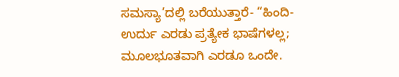ಸಮಸ್ಯಾ’ದಲ್ಲಿ ಬರೆಯುತ್ತಾರೆ- “ಹಿಂದಿ-ಉರ್ದು ಎರಡು ಪ್ರತ್ಯೇಕ ಭಾಷೆಗಳಲ್ಲ; ಮೂಲಭೂತವಾಗಿ ಎರಡೂ ಒಂದೇ.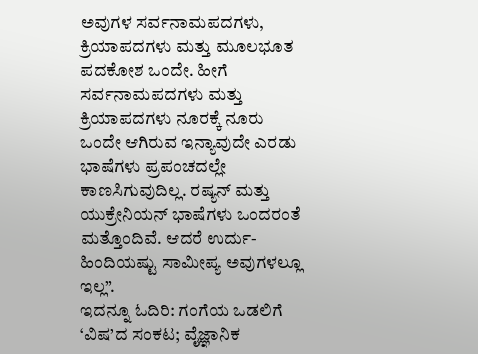ಅವುಗಳ ಸರ್ವನಾಮಪದಗಳು, ಕ್ರಿಯಾಪದಗಳು ಮತ್ತು ಮೂಲಭೂತ ಪದಕೋಶ ಒಂದೇ. ಹೀಗೆ ಸರ್ವನಾಮಪದಗಳು ಮತ್ತು ಕ್ರಿಯಾಪದಗಳು ನೂರಕ್ಕೆ ನೂರು ಒಂದೇ ಆಗಿರುವ ಇನ್ಯಾವುದೇ ಎರಡು ಭಾಷೆಗಳು ಪ್ರಪಂಚದಲ್ಲೇ ಕಾಣಸಿಗುವುದಿಲ್ಲ. ರಷ್ಯನ್ ಮತ್ತು ಯುಕ್ರೇನಿಯನ್ ಭಾಷೆಗಳು ಒಂದರಂತೆ ಮತ್ತೊಂದಿವೆ. ಆದರೆ ಉರ್ದು-ಹಿಂದಿಯಷ್ಟು ಸಾಮೀಪ್ಯ ಅವುಗಳಲ್ಲೂ ಇಲ್ಲ”.
ಇದನ್ನೂ ಓದಿರಿ: ಗಂಗೆಯ ಒಡಲಿಗೆ ‘ವಿಷ’ದ ಸಂಕಟ; ವೈಜ್ಞಾನಿಕ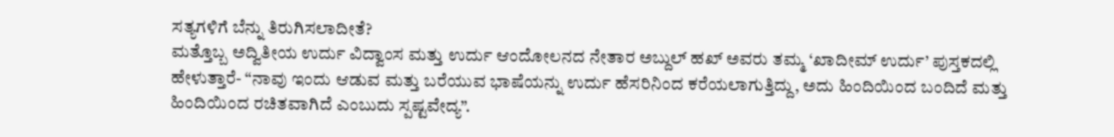ಸತ್ಯಗಳಿಗೆ ಬೆನ್ನು ತಿರುಗಿಸಲಾದೀತೆ?
ಮತ್ತೊಬ್ಬ ಅದ್ವಿತೀಯ ಉರ್ದು ವಿದ್ವಾಂಸ ಮತ್ತು ಉರ್ದು ಆಂದೋಲನದ ನೇತಾರ ಅಬ್ದುಲ್ ಹಖ್ ಅವರು ತಮ್ಮ ‘ಖಾದೀಮ್ ಉರ್ದು’ ಪುಸ್ತಕದಲ್ಲಿ ಹೇಳುತ್ತಾರೆ- “ನಾವು ಇಂದು ಆಡುವ ಮತ್ತು ಬರೆಯುವ ಭಾಷೆಯನ್ನು ಉರ್ದು ಹೆಸರಿನಿಂದ ಕರೆಯಲಾಗುತ್ತಿದ್ದು, ಅದು ಹಿಂದಿಯಿಂದ ಬಂದಿದೆ ಮತ್ತು ಹಿಂದಿಯಿಂದ ರಚಿತವಾಗಿದೆ ಎಂಬುದು ಸ್ಪಷ್ಟವೇದ್ಯ”.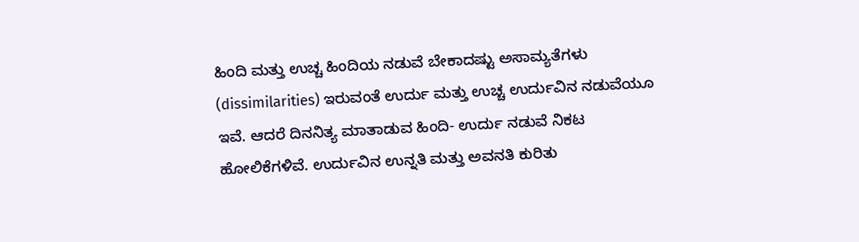ಹಿಂದಿ ಮತ್ತು ಉಚ್ಚ ಹಿಂದಿಯ ನಡುವೆ ಬೇಕಾದಷ್ಟು ಅಸಾಮ್ಯತೆಗಳು (dissimilarities) ಇರುವಂತೆ ಉರ್ದು ಮತ್ತು ಉಚ್ಚ ಉರ್ದುವಿನ ನಡುವೆಯೂ ಇವೆ. ಆದರೆ ದಿನನಿತ್ಯ ಮಾತಾಡುವ ಹಿಂದಿ- ಉರ್ದು ನಡುವೆ ನಿಕಟ ಹೋಲಿಕೆಗಳಿವೆ. ಉರ್ದುವಿನ ಉನ್ನತಿ ಮತ್ತು ಅವನತಿ ಕುರಿತು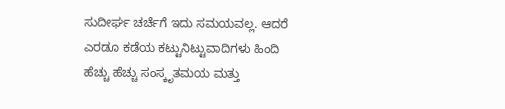ಸುದೀರ್ಘ ಚರ್ಚೆಗೆ ಇದು ಸಮಯವಲ್ಲ. ಆದರೆ ಎರಡೂ ಕಡೆಯ ಕಟ್ಟುನಿಟ್ಟುವಾದಿಗಳು ಹಿಂದಿ ಹೆಚ್ಚು ಹೆಚ್ಚು ಸಂಸ್ಕೃತಮಯ ಮತ್ತು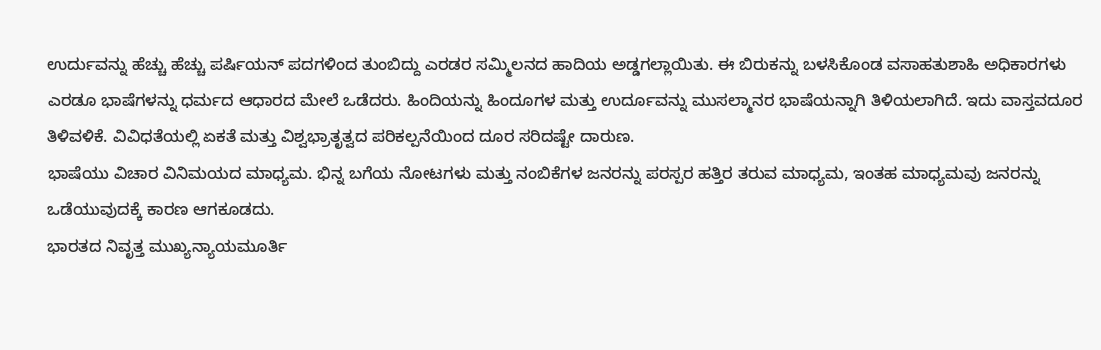ಉರ್ದುವನ್ನು ಹೆಚ್ಚು ಹೆಚ್ಚು ಪರ್ಷಿಯನ್ ಪದಗಳಿಂದ ತುಂಬಿದ್ದು ಎರಡರ ಸಮ್ಮಿಲನದ ಹಾದಿಯ ಅಡ್ಡಗಲ್ಲಾಯಿತು. ಈ ಬಿರುಕನ್ನು ಬಳಸಿಕೊಂಡ ವಸಾಹತುಶಾಹಿ ಅಧಿಕಾರಗಳು ಎರಡೂ ಭಾಷೆಗಳನ್ನು ಧರ್ಮದ ಆಧಾರದ ಮೇಲೆ ಒಡೆದರು. ಹಿಂದಿಯನ್ನು ಹಿಂದೂಗಳ ಮತ್ತು ಉರ್ದೂವನ್ನು ಮುಸಲ್ಮಾನರ ಭಾಷೆಯನ್ನಾಗಿ ತಿಳಿಯಲಾಗಿದೆ. ಇದು ವಾಸ್ತವದೂರ ತಿಳಿವಳಿಕೆ. ವಿವಿಧತೆಯಲ್ಲಿ ಏಕತೆ ಮತ್ತು ವಿಶ್ವಭ್ರಾತೃತ್ವದ ಪರಿಕಲ್ಪನೆಯಿಂದ ದೂರ ಸರಿದಷ್ಟೇ ದಾರುಣ.
ಭಾಷೆಯು ವಿಚಾರ ವಿನಿಮಯದ ಮಾಧ್ಯಮ. ಭಿನ್ನ ಬಗೆಯ ನೋಟಗಳು ಮತ್ತು ನಂಬಿಕೆಗಳ ಜನರನ್ನು ಪರಸ್ಪರ ಹತ್ತಿರ ತರುವ ಮಾಧ್ಯಮ, ಇಂತಹ ಮಾಧ್ಯಮವು ಜನರನ್ನು ಒಡೆಯುವುದಕ್ಕೆ ಕಾರಣ ಆಗಕೂಡದು.
ಭಾರತದ ನಿವೃತ್ತ ಮುಖ್ಯನ್ಯಾಯಮೂರ್ತಿ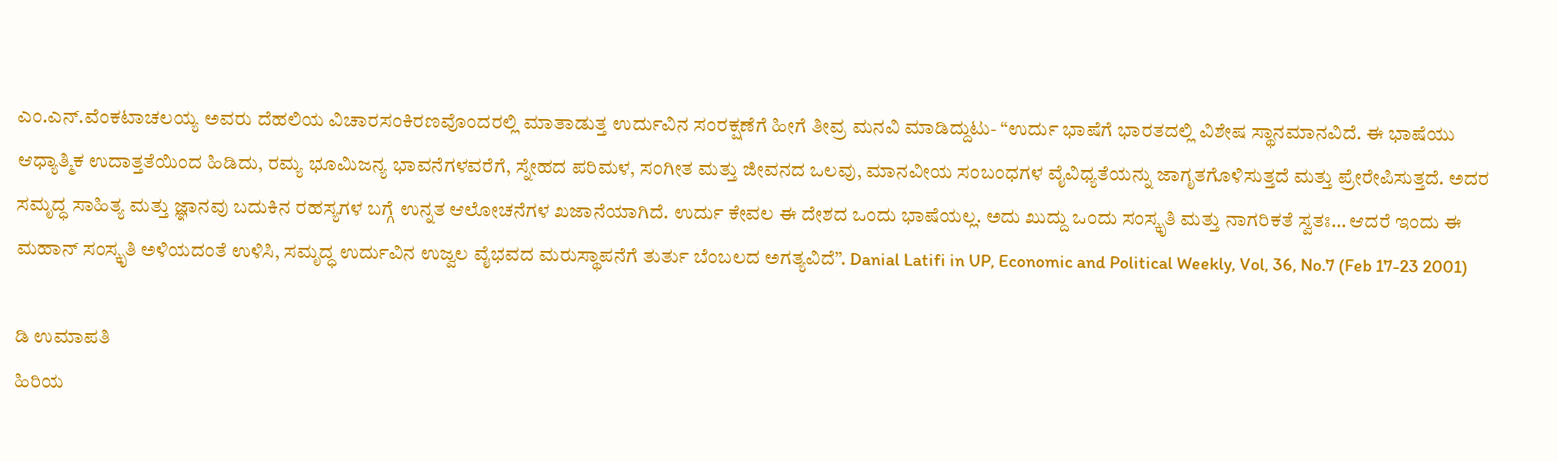ಎಂ.ಎನ್.ವೆಂಕಟಾಚಲಯ್ಯ ಅವರು ದೆಹಲಿಯ ವಿಚಾರಸಂಕಿರಣವೊಂದರಲ್ಲಿ ಮಾತಾಡುತ್ತ ಉರ್ದುವಿನ ಸಂರಕ್ಷಣೆಗೆ ಹೀಗೆ ತೀವ್ರ ಮನವಿ ಮಾಡಿದ್ದುಟು- “ಉರ್ದು ಭಾಷೆಗೆ ಭಾರತದಲ್ಲಿ ವಿಶೇಷ ಸ್ಥಾನಮಾನವಿದೆ. ಈ ಭಾಷೆಯು ಆಧ್ಯಾತ್ಮಿಕ ಉದಾತ್ತತೆಯಿಂದ ಹಿಡಿದು, ರಮ್ಯ ಭೂಮಿಜನ್ಯ ಭಾವನೆಗಳವರೆಗೆ, ಸ್ನೇಹದ ಪರಿಮಳ, ಸಂಗೀತ ಮತ್ತು ಜೀವನದ ಒಲವು, ಮಾನವೀಯ ಸಂಬಂಧಗಳ ವೈವಿಧ್ಯತೆಯನ್ನು ಜಾಗೃತಗೊಳಿಸುತ್ತದೆ ಮತ್ತು ಪ್ರೇರೇಪಿಸುತ್ತದೆ. ಅದರ ಸಮೃದ್ಧ ಸಾಹಿತ್ಯ ಮತ್ತು ಜ್ಞಾನವು ಬದುಕಿನ ರಹಸ್ಯಗಳ ಬಗ್ಗೆ ಉನ್ನತ ಆಲೋಚನೆಗಳ ಖಜಾನೆಯಾಗಿದೆ. ಉರ್ದು ಕೇವಲ ಈ ದೇಶದ ಒಂದು ಭಾಷೆಯಲ್ಲ. ಅದು ಖುದ್ದು ಒಂದು ಸಂಸ್ಕೃತಿ ಮತ್ತು ನಾಗರಿಕತೆ ಸ್ವತಃ… ಆದರೆ ಇಂದು ಈ ಮಹಾನ್ ಸಂಸ್ಕೃತಿ ಅಳಿಯದಂತೆ ಉಳಿಸಿ, ಸಮೃದ್ಧ ಉರ್ದುವಿನ ಉಜ್ವಲ ವೈಭವದ ಮರುಸ್ಥಾಪನೆಗೆ ತುರ್ತು ಬೆಂಬಲದ ಅಗತ್ಯವಿದೆ”. Danial Latifi in UP, Economic and Political Weekly, Vol, 36, No.7 (Feb 17-23 2001)

ಡಿ ಉಮಾಪತಿ
ಹಿರಿಯ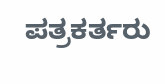ಪತ್ರಕರ್ತರು